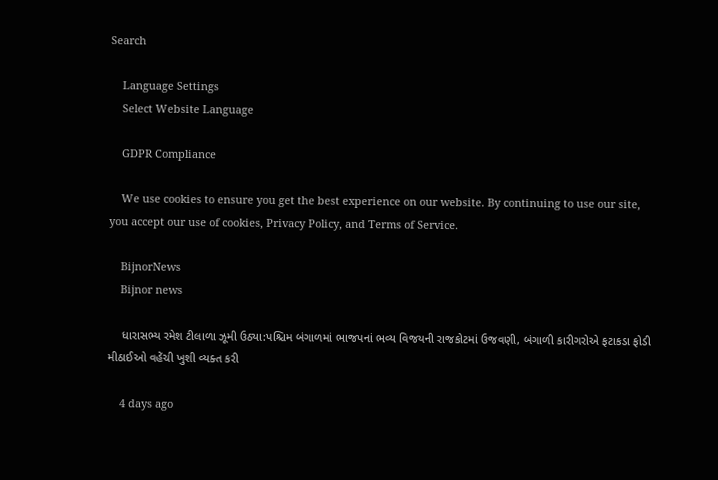Search

    Language Settings
    Select Website Language

    GDPR Compliance

    We use cookies to ensure you get the best experience on our website. By continuing to use our site, you accept our use of cookies, Privacy Policy, and Terms of Service.

    BijnorNews
    Bijnor news

    ધારાસભ્ય રમેશ ટીલાળા ઝૂમી ઉઠ્યા:પશ્ચિમ બંગાળમાં ભાજપનાં ભવ્ય વિજયની રાજકોટમાં ઉજવણી, બંગાળી કારીગરોએ ફટાકડા ફોડી મીઠાઈઓ વહેંચી ખુશી વ્યક્ત કરી

    4 days ago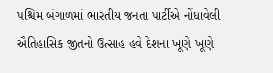પશ્ચિમ બંગાળમાં ભારતીય જનતા પાર્ટીએ નોંધાવેલી ઐતિહાસિક જીતનો ઉત્સાહ હવે દેશના ખૂણે ખૂણે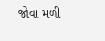જોવા મળી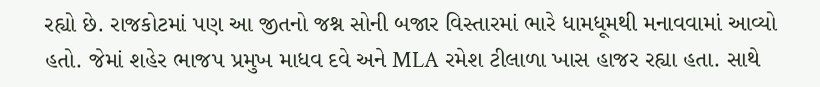રહ્યો છે. રાજકોટમાં પણ આ જીતનો જશ્ન સોની બજાર વિસ્તારમાં ભારે ધામધૂમથી મનાવવામાં આવ્યો હતો. જેમાં શહેર ભાજપ પ્રમુખ માધવ દવે અને MLA રમેશ ટીલાળા ખાસ હાજર રહ્યા હતા. સાથે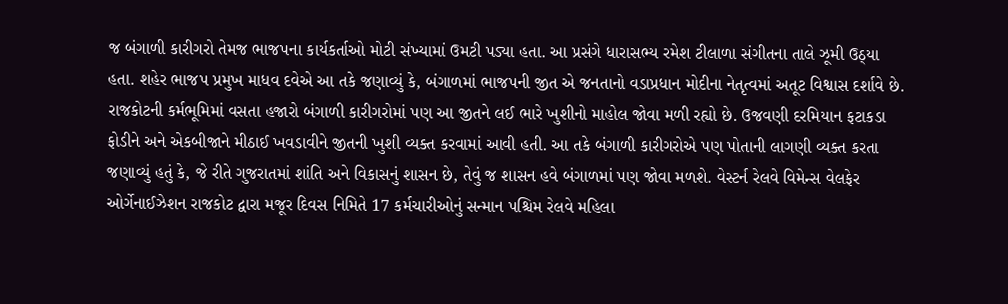જ બંગાળી કારીગરો તેમજ ભાજપના કાર્યકર્તાઓ મોટી સંખ્યામાં ઉમટી પડ્યા હતા. આ પ્રસંગે ધારાસભ્ય રમેશ ટીલાળા સંગીતના તાલે ઝૂમી ઉઠ્યા હતા. શહેર ભાજપ પ્રમુખ માધવ દવેએ આ તકે જણાવ્યું કે, બંગાળમાં ભાજપની જીત એ જનતાનો વડાપ્રધાન મોદીના નેતૃત્વમાં અતૂટ વિશ્વાસ દર્શાવે છે. રાજકોટની કર્મભૂમિમાં વસતા હજારો બંગાળી કારીગરોમાં પણ આ જીતને લઈ ભારે ખુશીનો માહોલ જોવા મળી રહ્યો છે. ઉજવણી દરમિયાન ફટાકડા ફોડીને અને એકબીજાને મીઠાઈ ખવડાવીને જીતની ખુશી વ્યક્ત કરવામાં આવી હતી. આ તકે બંગાળી કારીગરોએ પણ પોતાની લાગણી વ્યક્ત કરતા જણાવ્યું હતું કે, જે રીતે ગુજરાતમાં શાંતિ અને વિકાસનું શાસન છે, તેવું જ શાસન હવે બંગાળમાં પણ જોવા મળશે. વેસ્ટર્ન રેલવે વિમેન્સ વેલફેર ઓર્ગેનાઈઝેશન રાજકોટ દ્વારા મજૂર દિવસ નિમિતે 17 કર્મચારીઓનું સન્માન પશ્ચિમ રેલવે મહિલા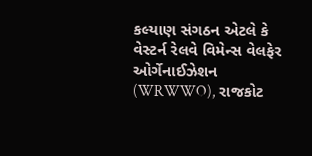કલ્યાણ સંગઠન એટલે કે વેસ્ટર્ન રેલવે વિમેન્સ વેલફેર ઓર્ગેનાઈઝેશન (WRWWO), રાજકોટ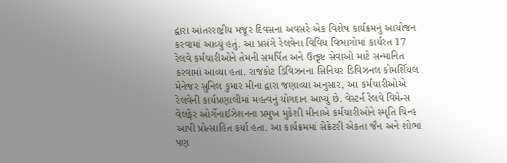દ્વારા આંતરરાષ્ટ્રીય મજૂર દિવસના અવસરે એક વિશેષ કાર્યક્રમનું આયોજન કરવામાં આવ્યું હતું. આ પ્રસંગે રેલવેના વિવિધ વિભાગોમાં કાર્યરત 17 રેલવે કર્મચારીઓને તેમની સમર્પિત અને ઉત્કૃષ્ટ સેવાઓ માટે સન્માનિત કરવામાં આવ્યા હતા. રાજકોટ ડિવિઝનના સિનિયર ડિવિઝનલ કોમર્શિયલ મેનેજર સુનિલ કુમાર મીના દ્વારા જણાવ્યા અનુસાર, આ કર્મચારીઓએ રેલવેની કાર્યપ્રણાલીમાં મહત્વનું યોગદાન આપ્યું છે. વેસ્ટર્ન રેલવે વિમેન્સ વેલફેર ઓર્ગેનાઈઝેશનના પ્રમુખ મુકેશી મીનાએ કર્મચારીઓને સ્મૃતિ ચિન્હ આપી પ્રોત્સાહિત કર્યા હતા. આ કાર્યક્રમમાં સેક્રેટરી એકતા જૈન અને શોભા પણ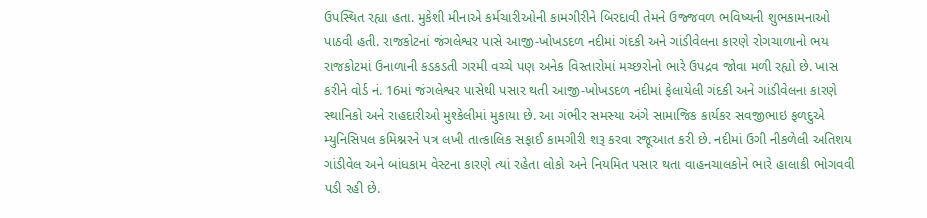ઉપસ્થિત રહ્યા હતા. મુકેશી મીનાએ કર્મચારીઓની કામગીરીને બિરદાવી તેમને ઉજ્જવળ ભવિષ્યની શુભકામનાઓ પાઠવી હતી. રાજકોટનાં જંગલેશ્વર પાસે આજી-ખોખડદળ નદીમાં ગંદકી અને ગાંડીવેલના કારણે રોગચાળાનો ભય રાજકોટમાં ઉનાળાની કડકડતી ગરમી વચ્ચે પણ અનેક વિસ્તારોમાં મચ્છરોનો ભારે ઉપદ્રવ જોવા મળી રહ્યો છે. ખાસ કરીને વોર્ડ નં. 16માં જંગલેશ્વર પાસેથી પસાર થતી આજી-ખોખડદળ નદીમાં ફેલાયેલી ગંદકી અને ગાંડીવેલના કારણે સ્થાનિકો અને રાહદારીઓ મુશ્કેલીમાં મુકાયા છે. આ ગંભીર સમસ્યા અંગે સામાજિક કાર્યકર સવજીભાઇ ફળદુએ મ્યુનિસિપલ કમિશ્નરને પત્ર લખી તાત્કાલિક સફાઈ કામગીરી શરૂ કરવા રજૂઆત કરી છે. નદીમાં ઉગી નીકળેલી અતિશય ગાંડીવેલ અને બાંધકામ વેસ્ટના કારણે ત્યાં રહેતા લોકો અને નિયમિત પસાર થતા વાહનચાલકોને ભારે હાલાકી ભોગવવી પડી રહી છે.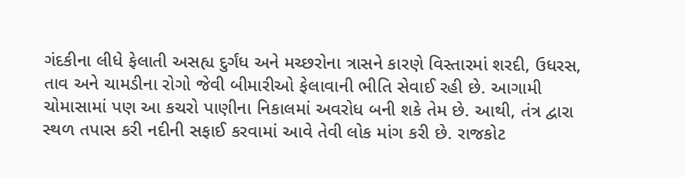ગંદકીના લીધે ફેલાતી અસહ્ય દુર્ગંધ અને મચ્છરોના ત્રાસને કારણે વિસ્તારમાં શરદી, ઉધરસ, તાવ અને ચામડીના રોગો જેવી બીમારીઓ ફેલાવાની ભીતિ સેવાઈ રહી છે. આગામી ચોમાસામાં પણ આ કચરો પાણીના નિકાલમાં અવરોધ બની શકે તેમ છે. આથી, તંત્ર દ્વારા સ્થળ તપાસ કરી નદીની સફાઈ કરવામાં આવે તેવી લોક માંગ કરી છે. રાજકોટ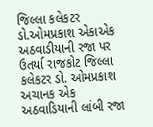જિલ્લા કલેકટર ડો.ઓમપ્રકાશ એકાએક અઠવાડીયાની રજા પર ઉતર્યા રાજકોટ જિલ્લા કલેકટર ડો. ઓમપ્રકાશ અચાનક એક અઠવાડિયાની લાંબી રજા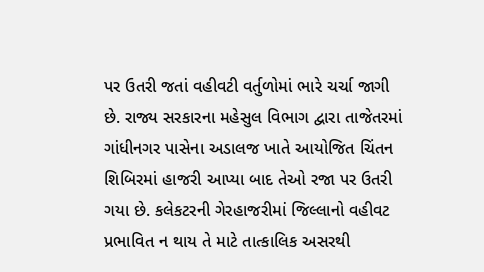પર ઉતરી જતાં વહીવટી વર્તુળોમાં ભારે ચર્ચા જાગી છે. રાજ્ય સરકારના મહેસુલ વિભાગ દ્વારા તાજેતરમાં ગાંધીનગર પાસેના અડાલજ ખાતે આયોજિત ચિંતન શિબિરમાં હાજરી આપ્યા બાદ તેઓ રજા પર ઉતરી ગયા છે. કલેકટરની ગેરહાજરીમાં જિલ્લાનો વહીવટ પ્રભાવિત ન થાય તે માટે તાત્કાલિક અસરથી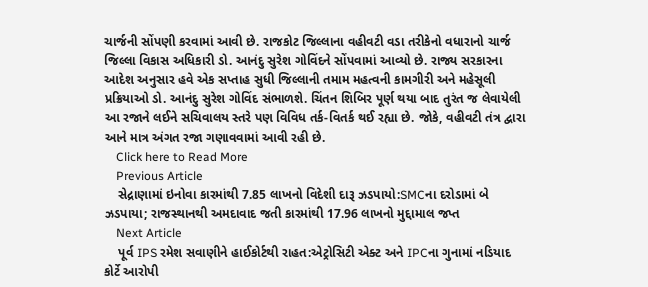ચાર્જની સોંપણી કરવામાં આવી છે. રાજકોટ જિલ્લાના વહીવટી વડા તરીકેનો વધારાનો ચાર્જ જિલ્લા વિકાસ અધિકારી ડો. આનંદુ સુરેશ ગોવિંદને સોંપવામાં આવ્યો છે. રાજ્ય સરકારના આદેશ અનુસાર હવે એક સપ્તાહ સુધી જિલ્લાની તમામ મહત્વની કામગીરી અને મહેસૂલી પ્રક્રિયાઓ ડો. આનંદુ સુરેશ ગોવિંદ સંભાળશે. ચિંતન શિબિર પૂર્ણ થયા બાદ તુરંત જ લેવાયેલી આ રજાને લઈને સચિવાલય સ્તરે પણ વિવિધ તર્ક-વિતર્ક થઈ રહ્યા છે. જોકે, વહીવટી તંત્ર દ્વારા આને માત્ર અંગત રજા ગણાવવામાં આવી રહી છે.
    Click here to Read More
    Previous Article
    સેદ્રાણામાં ઇનોવા કારમાંથી 7.85 લાખનો વિદેશી દારૂ ઝડપાયો:SMCના દરોડામાં બે ઝડપાયા; રાજસ્થાનથી અમદાવાદ જતી કારમાંથી 17.96 લાખનો મુદ્દામાલ જપ્ત
    Next Article
    પૂર્વ IPS રમેશ સવાણીને હાઈકોર્ટથી રાહત:એટ્રોસિટી એક્ટ અને IPCના ગુનામાં નડિયાદ કોર્ટે આરોપી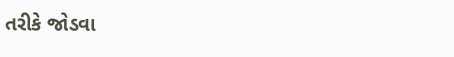તરીકે જોડવા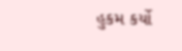હુકમ કર્યો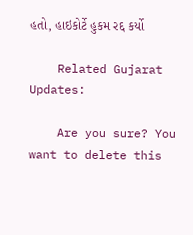હતો, હાઇકોર્ટે હુકમ રદ્દ કર્યો

    Related Gujarat Updates:

    Are you sure? You want to delete this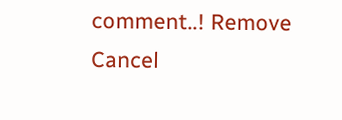comment..! Remove Cancel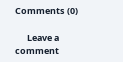Comments (0)

      Leave a comment